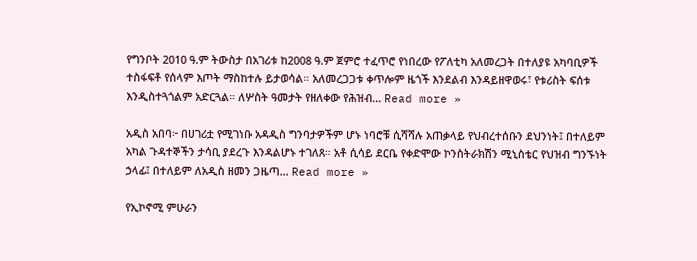የግንቦት 2010 ዓ.ም ትውስታ በአገሪቱ ከ2008 ዓ.ም ጀምሮ ተፈጥሮ የነበረው የፖለቲካ አለመረጋት በተለያዩ አካባቢዎች ተስፋፍቶ የሰላም እጦት ማስከተሉ ይታወሳል። አለመረጋጋቱ ቀጥሎም ዜጎች እንደልብ እንዳይዘዋወሩ፣ የቱሪስት ፍሰቱ እንዲስተጓጎልም አድርጓል። ለሦስት ዓመታት የዘለቀው የሕዝብ... Read more »

አዲስ አበባ፦ በሀገሪቷ የሚገነቡ አዳዲስ ግንባታዎችም ሆኑ ነባሮቹ ሲሻሻሉ አጠቃላይ የህብረተሰቡን ደህንነት፤ በተለይም አካል ጉዳተኞችን ታሳቢ ያደረጉ እንዳልሆኑ ተገለጸ። አቶ ሲሳይ ደርቤ የቀድሞው ኮንስትራክሽን ሚኒስቴር የህዝብ ግንኙነት ኃላፊ፤ በተለይም ለአዲስ ዘመን ጋዜጣ... Read more »

የኢኮኖሚ ምሁራን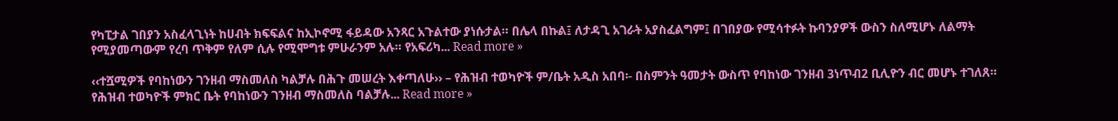የካፒታል ገበያን አስፈላጊነት ከሀብት ክፍፍልና ከኢኮኖሚ ፋይዳው አንጻር አጉልተው ያነሱታል። በሌላ በኩል፤ ለታዳጊ አገራት አያስፈልግም፤ በገበያው የሚሳተፉት ኩባንያዎች ውስን ስለሚሆኑ ለልማት የሚያመጣውም የረባ ጥቅም የለም ሲሉ የሚሞግቱ ምሁራንም አሉ። የአፍሪካ... Read more »

‹‹ተሿሚዎች የባከነውን ገንዘብ ማስመለስ ካልቻሉ በሕጉ መሠረት እቀጣለሁ›› – የሕዝብ ተወካዮች ም/ቤት አዲስ አበባ፡- በስምንት ዓመታት ውስጥ የባከነው ገንዘብ 3ነጥብ2 ቢሊዮን ብር መሆኑ ተገለጸ። የሕዝብ ተወካዮች ምክር ቤት የባከነውን ገንዘብ ማስመለስ ባልቻሉ... Read more »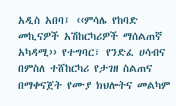አዲስ አበባ፤ ‹‹ምሳሌ የከባድ መኪናዎች አሽከርካሪዎች ማሰልጠኛ አካዳሚ›› የተግባር፣ የንድፈ ሀሳብና በምስለ ተሸከርካሪ የታገዘ ስልጠና በማቀናጀት የሙያ ክህሎትና መልካም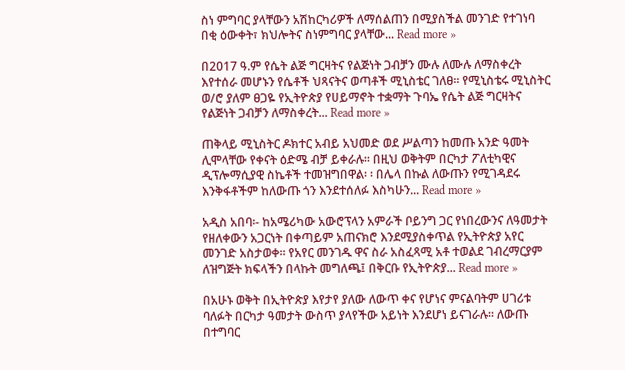ስነ ምግባር ያላቸውን አሽከርካሪዎች ለማሰልጠን በሚያስችል መንገድ የተገነባ በቂ ዕውቀት፣ ክህሎትና ስነምግባር ያላቸው... Read more »

በ2017 ዓ.ም የሴት ልጅ ግርዛትና የልጅነት ጋብቻን ሙሉ ለሙሉ ለማስቀረት እየተሰራ መሆኑን የሴቶች ህጻናትና ወጣቶች ሚኒስቴር ገለፀ፡፡ የሚኒስቴሩ ሚኒስትር ወ/ሮ ያለም ፀጋዬ የኢትዮጵያ የሀይማኖት ተቋማት ጉባኤ የሴት ልጅ ግርዛትና የልጅነት ጋብቻን ለማስቀረት... Read more »

ጠቅላይ ሚኒስትር ዶክተር አብይ አህመድ ወደ ሥልጣን ከመጡ አንድ ዓመት ሊሞላቸው የቀናት ዕድሜ ብቻ ይቀራሉ፡፡ በዚህ ወቅትም በርካታ ፖለቲካዊና ዲፕሎማሲያዊ ስኬቶች ተመዝግበዋል፡ ፡ በሌላ በኩል ለውጡን የሚገዳደሩ እንቅፋቶችም ከለውጡ ጎን እንደተሰለፉ እስካሁን... Read more »

አዲስ አበባ፡- ከአሜሪካው አውሮፕላን አምራች ቦይንግ ጋር የነበረውንና ለዓመታት የዘለቀውን አጋርነት በቀጣይም አጠናክሮ እንደሚያስቀጥል የኢትዮጵያ አየር መንገድ አስታወቀ። የአየር መንገዱ ዋና ስራ አስፈጻሚ አቶ ተወልደ ገብረማርያም ለዝግጅት ክፍላችን በላኩት መግለጫ፤ በቅርቡ የኢትዮጵያ... Read more »

በአሁኑ ወቅት በኢትዮጵያ እየታየ ያለው ለውጥ ቀና የሆነና ምናልባትም ሀገሪቱ ባለፉት በርካታ ዓመታት ውስጥ ያላየችው አይነት እንደሆነ ይናገራሉ፡፡ ለውጡ በተግባር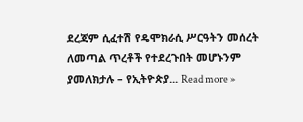ደረጃም ሲፈተሽ የዴሞክራሲ ሥርዓትን መሰረት ለመጣል ጥረቶች የተደረጉበት መሆኑንም ያመለክታሉ – የኢትዮጵያ... Read more »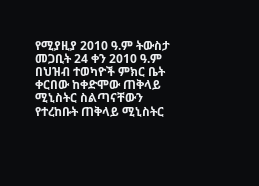የሚያዚያ 2010 ዓ.ም ትውስታ መጋቢት 24 ቀን 2010 ዓ.ም በህዝብ ተወካዮች ምክር ቤት ቀርበው ከቀድሞው ጠቅላይ ሚኒስትር ስልጣናቸውን የተረከቡት ጠቅላይ ሚኒስትር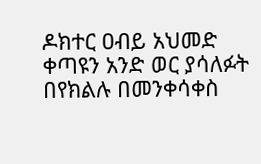ዶክተር ዐብይ አህመድ ቀጣዩን አንድ ወር ያሳለፉት በየክልሉ በመንቀሳቀስ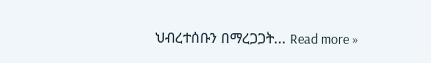ህብረተሰቡን በማረጋጋት... Read more »